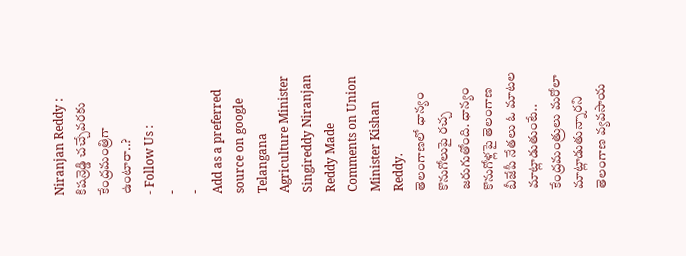Niranjan Reddy : కిషన్రెడ్డి చచ్చేవరకు కేంద్రమంత్రిగా ఉంటారా..?
- Follow Us :
-
-
Add as a preferred
source on google
Telangana Agriculture Minister Singireddy Niranjan Reddy Made Comments on Union Minister Kishan Reddy.
తెలంగాణలో ధాన్యం కొనుగోలుపై రచ్చ జరుగుతోంది. ధాన్యం కొనుగోళ్లపై తెలంగాణ బీజేపీ నేతలు ఓ మాటల మాట్లాడుతుంటే.. కేంద్రమంత్రులు మరోలా మాట్లాడుతున్నారని తెలంగాణ వ్యవసాయ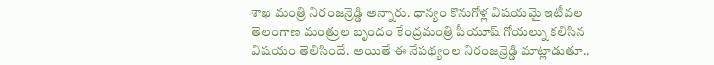శాఖ మంత్రి నిరంజన్రెడ్డి అన్నారు. ధాన్యం కొనుగోళ్ల విషయమై ఇటీవల తెలంగాణ మంత్రుల బృందం కేంద్రమంత్రి పీయూష్ గోయల్ను కలిసిన విషయం తెలిసిందే. అయితే ఈ నేపథ్యంల నిరంజన్రెడ్డి మాట్లాడుతూ..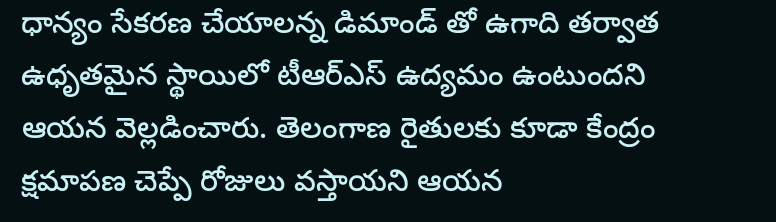ధాన్యం సేకరణ చేయాలన్న డిమాండ్ తో ఉగాది తర్వాత ఉధృతమైన స్థాయిలో టీఆర్ఎస్ ఉద్యమం ఉంటుందని ఆయన వెల్లడించారు. తెలంగాణ రైతులకు కూడా కేంద్రం క్షమాపణ చెప్పే రోజులు వస్తాయని ఆయన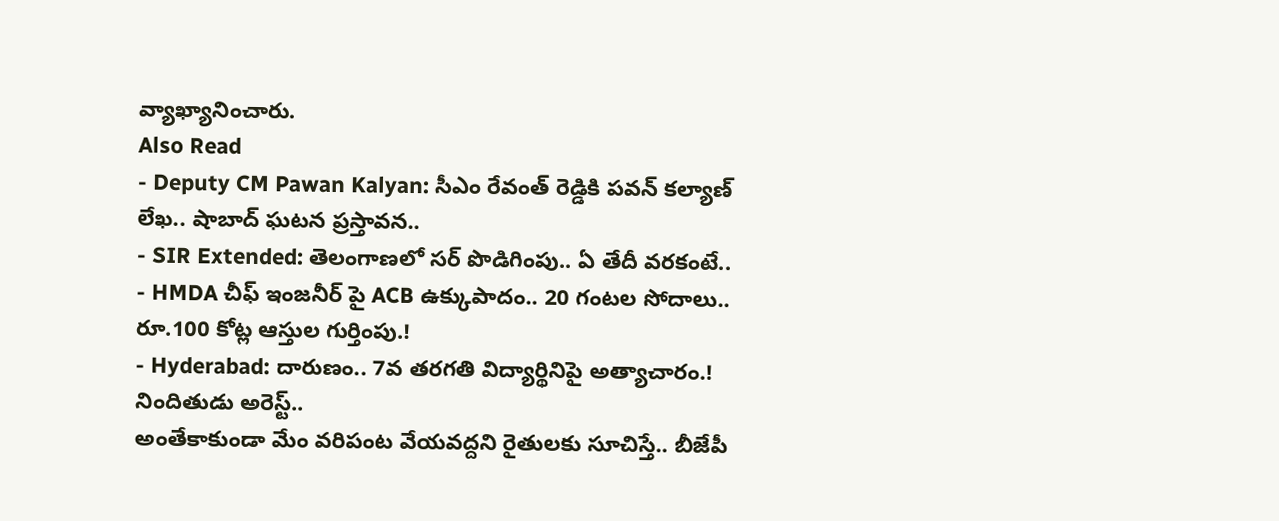వ్యాఖ్యానించారు.
Also Read
- Deputy CM Pawan Kalyan: సీఎం రేవంత్ రెడ్డికి పవన్ కల్యాణ్ లేఖ.. షాబాద్ ఘటన ప్రస్తావన..
- SIR Extended: తెలంగాణలో సర్ పొడిగింపు.. ఏ తేదీ వరకంటే..
- HMDA చీఫ్ ఇంజనీర్ పై ACB ఉక్కుపాదం.. 20 గంటల సోదాలు.. రూ.100 కోట్ల ఆస్తుల గుర్తింపు.!
- Hyderabad: దారుణం.. 7వ తరగతి విద్యార్థినిపై అత్యాచారం.! నిందితుడు అరెస్ట్..
అంతేకాకుండా మేం వరిపంట వేయవద్దని రైతులకు సూచిస్తే.. బీజేపీ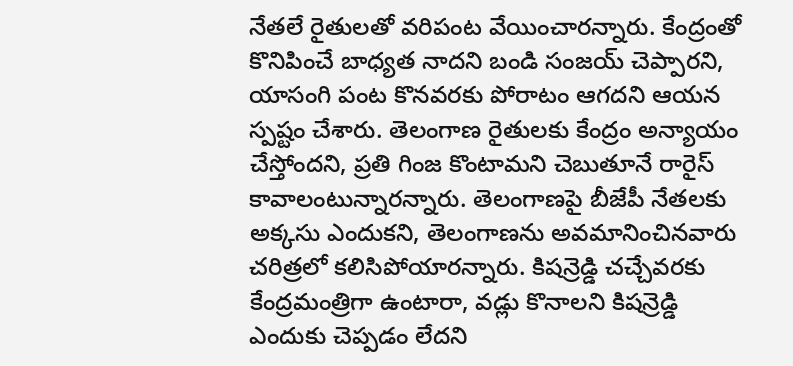నేతలే రైతులతో వరిపంట వేయించారన్నారు. కేంద్రంతో కొనిపించే బాధ్యత నాదని బండి సంజయ్ చెప్పారని, యాసంగి పంట కొనవరకు పోరాటం ఆగదని ఆయన స్పష్టం చేశారు. తెలంగాణ రైతులకు కేంద్రం అన్యాయం చేస్తోందని, ప్రతి గింజ కొంటామని చెబుతూనే రారైస్ కావాలంటున్నారన్నారు. తెలంగాణపై బీజేపీ నేతలకు అక్కసు ఎందుకని, తెలంగాణను అవమానించినవారు చరిత్రలో కలిసిపోయారన్నారు. కిషన్రెడ్డి చచ్చేవరకు కేంద్రమంత్రిగా ఉంటారా, వడ్లు కొనాలని కిషన్రెడ్డి ఎందుకు చెప్పడం లేదని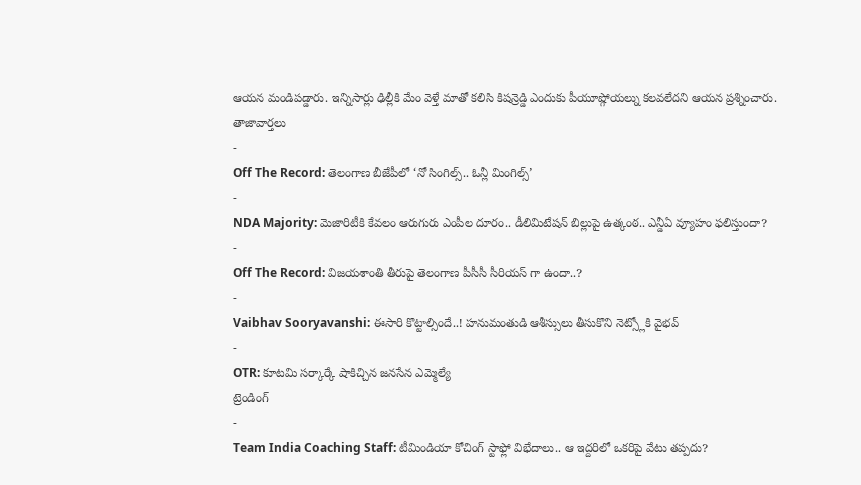ఆయన మండిపడ్డారు. ఇన్నిసార్లు ఢిల్లీకి మేం వెళ్తే మాతో కలిసి కిషన్రెడ్డి ఎందుకు పీయూష్గోయల్ను కలవలేదని ఆయన ప్రశ్నించారు.
తాజావార్తలు
-
Off The Record: తెలంగాణ బీజేపీలో ‘నో సింగిల్స్.. ఓన్లీ మింగిల్స్’
-
NDA Majority: మెజారిటీకి కేవలం ఆరుగురు ఎంపీల దూరం.. డీలిమిటేషన్ బిల్లుపై ఉత్కంఠ.. ఎన్డీఏ వ్యూహం ఫలిస్తుందా?
-
Off The Record: విజయశాంతి తీరుపై తెలంగాణ పీసీసీ సీరియస్ గా ఉందా..?
-
Vaibhav Sooryavanshi: ఈసారి కొట్టాల్సిందే..! హనుమంతుడి ఆశీస్సులు తీసుకొని నెట్స్లోకి వైభవ్
-
OTR: కూటమి సర్కార్కే షాకిచ్చిన జనసేన ఎమ్మెల్యే
ట్రెండింగ్
-
Team India Coaching Staff: టీమిండియా కోచింగ్ స్టాఫ్లో విభేదాలు.. ఆ ఇద్దరిలో ఒకరిపై వేటు తప్పదు?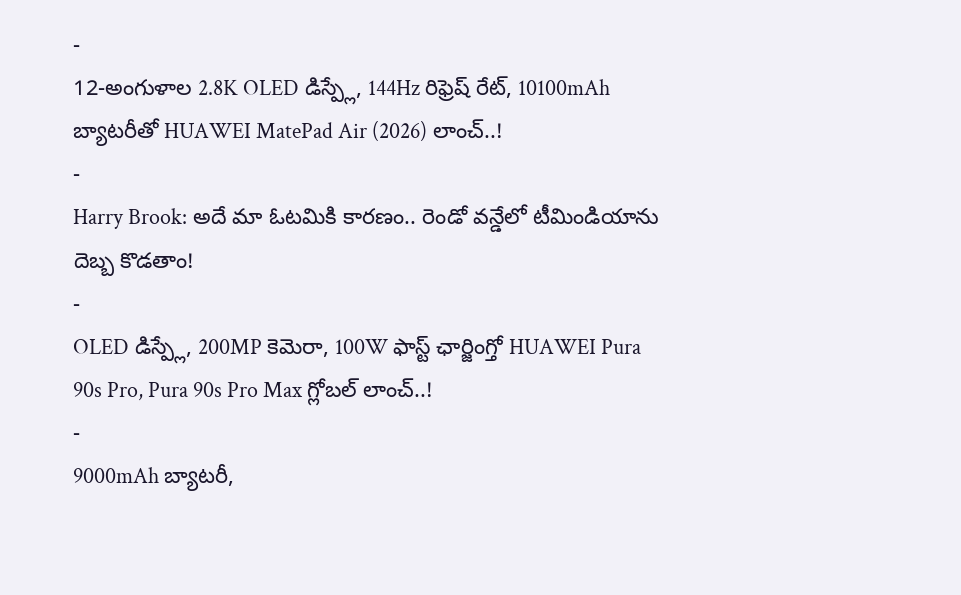-
12-అంగుళాల 2.8K OLED డిస్ప్లే, 144Hz రిఫ్రెష్ రేట్, 10100mAh బ్యాటరీతో HUAWEI MatePad Air (2026) లాంచ్..!
-
Harry Brook: అదే మా ఓటమికి కారణం.. రెండో వన్డేలో టీమిండియాను దెబ్బ కొడతాం!
-
OLED డిస్ప్లే, 200MP కెమెరా, 100W ఫాస్ట్ ఛార్జింగ్తో HUAWEI Pura 90s Pro, Pura 90s Pro Max గ్లోబల్ లాంచ్..!
-
9000mAh బ్యాటరీ,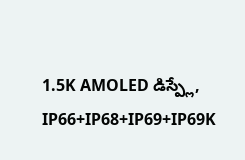1.5K AMOLED డిస్ప్లే, IP66+IP68+IP69+IP69K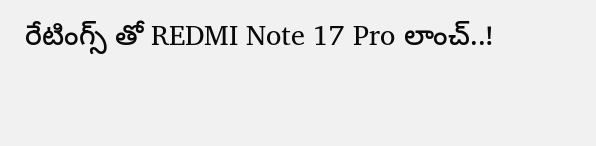రేటింగ్స్ తో REDMI Note 17 Pro లాంచ్..!